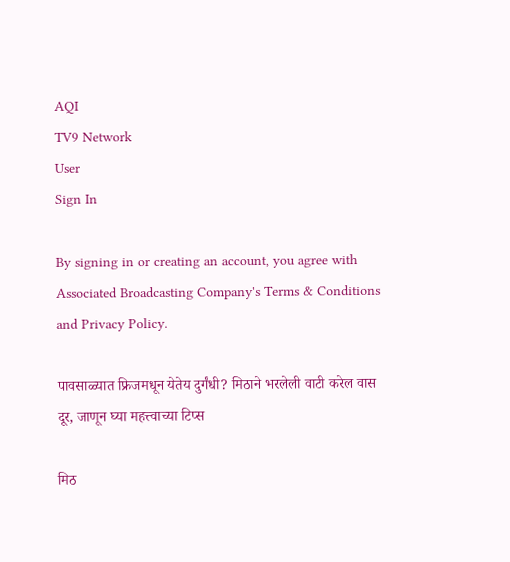AQI
TV9 Network
User
Sign In

By signing in or creating an account, you agree with Associated Broadcasting Company's Terms & Conditions and Privacy Policy.

पावसाळ्यात फ्रिजमधून येतेय दुर्गंधी? मिठाने भरलेली वाटी करेल वास दूर, जाणून घ्या महत्त्वाच्या टिप्स

मिठ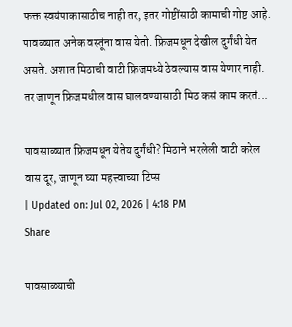फक्त स्वयंपाकासाठीच नाही तर, इतर गोष्टींसाठी कामाची गोष्ट आहे. पावळ्यात अनेक वस्तूंना वास येतो. फ्रिजमधून देखील दुर्गंधी येत असते. अशात मिठाची वाटी फ्रिजमध्ये ठेवल्यास वास येणार नाही. तर जाणून फ्रिजमधील वास घालवण्यासाठी मिठ कसं काम करतं...

पावसाळ्यात फ्रिजमधून येतेय दुर्गंधी? मिठाने भरलेली वाटी करेल वास दूर, जाणून घ्या महत्त्वाच्या टिप्स
| Updated on: Jul 02, 2026 | 4:18 PM
Share

पावसाळ्याची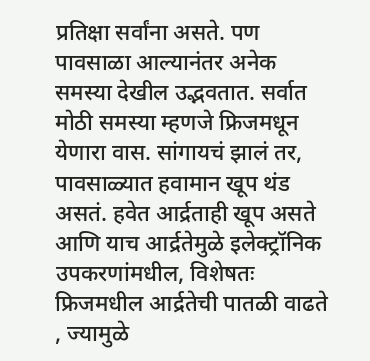प्रतिक्षा सर्वांना असते. पण पावसाळा आल्यानंतर अनेक समस्या देखील उद्भवतात. सर्वात मोठी समस्या म्हणजे फ्रिजमधून येणारा वास. सांगायचं झालं तर, पावसाळ्यात हवामान खूप थंड असतं. हवेत आर्द्रताही खूप असते आणि याच आर्द्रतेमुळे इलेक्ट्रॉनिक उपकरणांमधील, विशेषतः फ्रिजमधील आर्द्रतेची पातळी वाढते , ज्यामुळे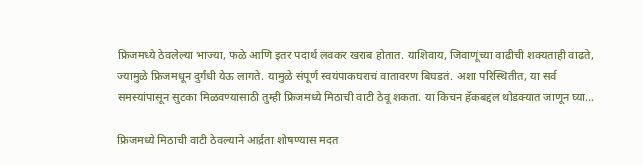फ्रिजमध्ये ठेवलेल्या भाज्या, फळे आणि इतर पदार्थ लवकर खराब होतात. याशिवाय, जिवाणूंच्या वाढीची शक्यताही वाढते, ज्यामुळे फ्रिजमधून दुर्गंधी येऊ लागते. यामुळे संपूर्ण स्वयंपाकघराचं वातावरण बिघडतं. अशा परिस्थितीत, या सर्व समस्यांपासून सुटका मिळवण्यासाठी तुम्ही फ्रिजमध्ये मिठाची वाटी ठेवू शकता. या किचन हॅकबद्दल थोडक्यात जाणून घ्या…

फ्रिजमध्ये मिठाची वाटी ठेवल्याने आर्द्रता शोषण्यास मदत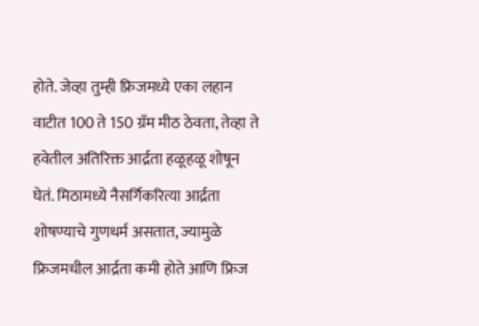होते. जेव्हा तुम्ही फ्रिजमध्ये एका लहान वाटीत 100 ते 150 ग्रॅम मीठ ठेवता, तेव्हा ते हवेतील अतिरिक्त आर्द्रता हळूहळू शोषून घेतं. मिठामध्ये नैसर्गिकरित्या आर्द्रता शोषण्याचे गुणधर्म असतात, ज्यामुळे फ्रिजमधील आर्द्रता कमी होते आणि फ्रिज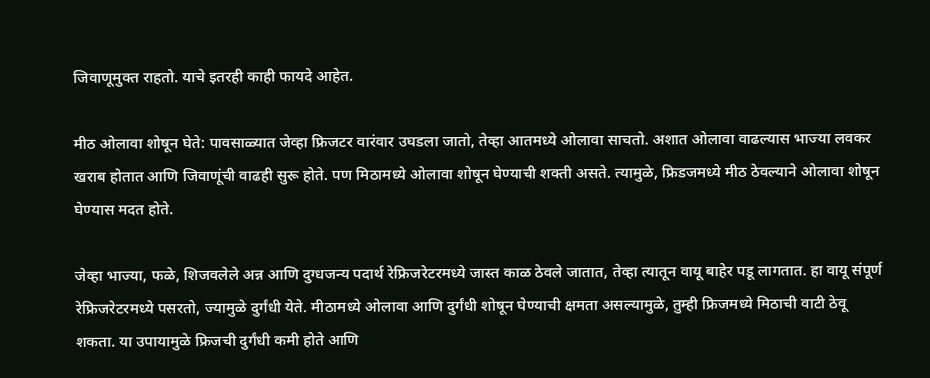जिवाणूमुक्त राहतो. याचे इतरही काही फायदे आहेत.

मीठ ओलावा शोषून घेते: पावसाळ्यात जेव्हा फ्रिजटर वारंवार उघडला जातो, तेव्हा आतमध्ये ओलावा साचतो. अशात ओलावा वाढल्यास भाज्या लवकर खराब होतात आणि जिवाणूंची वाढही सुरू होते. पण मिठामध्ये ओलावा शोषून घेण्याची शक्ती असते. त्यामुळे, फ्रिडजमध्ये मीठ ठेवल्याने ओलावा शोषून घेण्यास मदत होते.

जेव्हा भाज्या, फळे, शिजवलेले अन्न आणि दुग्धजन्य पदार्थ रेफ्रिजरेटरमध्ये जास्त काळ ठेवले जातात, तेव्हा त्यातून वायू बाहेर पडू लागतात. हा वायू संपूर्ण रेफ्रिजरेटरमध्ये पसरतो, ज्यामुळे दुर्गंधी येते. मीठामध्ये ओलावा आणि दुर्गंधी शोषून घेण्याची क्षमता असल्यामुळे, तुम्ही फ्रिजमध्ये मिठाची वाटी ठेवू शकता. या उपायामुळे फ्रिजची दुर्गंधी कमी होते आणि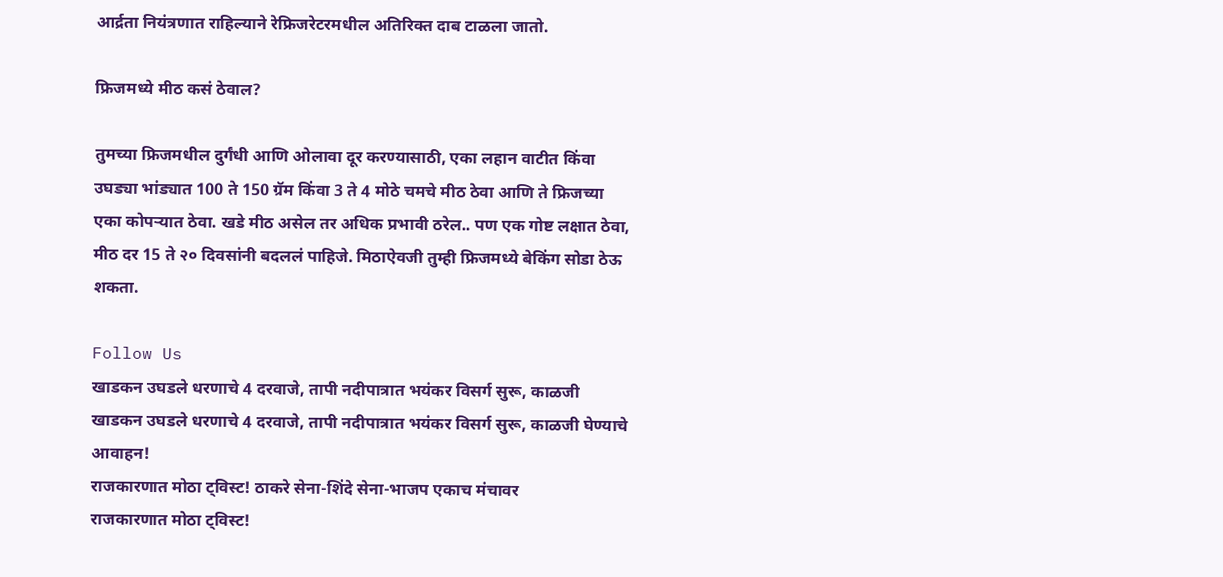आर्द्रता नियंत्रणात राहिल्याने रेफ्रिजरेटरमधील अतिरिक्त दाब टाळला जातो.

फ्रिजमध्ये मीठ कसं ठेवाल?

तुमच्या फ्रिजमधील दुर्गंधी आणि ओलावा दूर करण्यासाठी, एका लहान वाटीत किंवा उघड्या भांड्यात 100 ते 150 ग्रॅम किंवा 3 ते 4 मोठे चमचे मीठ ठेवा आणि ते फ्रिजच्या एका कोपऱ्यात ठेवा. खडे मीठ असेल तर अधिक प्रभावी ठरेल.. पण एक गोष्ट लक्षात ठेवा, मीठ दर 15 ते २० दिवसांनी बदललं पाहिजे. मिठाऐवजी तुम्ही फ्रिजमध्ये बेकिंग सोडा ठेऊ शकता.

Follow Us
खाडकन उघडले धरणाचे 4 दरवाजे, तापी नदीपात्रात भयंकर विसर्ग सुरू, काळजी
खाडकन उघडले धरणाचे 4 दरवाजे, तापी नदीपात्रात भयंकर विसर्ग सुरू, काळजी घेण्याचे आवाहन!
राजकारणात मोठा ट्विस्ट! ठाकरे सेना-शिंदे सेना-भाजप एकाच मंचावर
राजकारणात मोठा ट्विस्ट!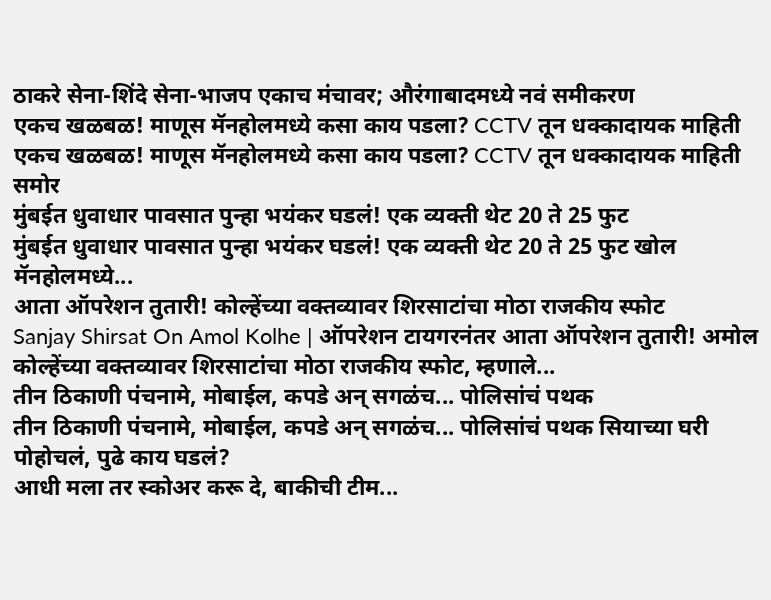ठाकरे सेना-शिंदे सेना-भाजप एकाच मंचावर; औरंगाबादमध्ये नवं समीकरण
एकच खळबळ! माणूस मॅनहोलमध्ये कसा काय पडला? CCTV तून धक्कादायक माहिती
एकच खळबळ! माणूस मॅनहोलमध्ये कसा काय पडला? CCTV तून धक्कादायक माहिती समोर
मुंबईत धुवाधार पावसात पुन्हा भयंकर घडलं! एक व्यक्ती थेट 20 ते 25 फुट
मुंबईत धुवाधार पावसात पुन्हा भयंकर घडलं! एक व्यक्ती थेट 20 ते 25 फुट खोल मॅनहोलमध्ये...
आता ऑपरेशन तुतारी! कोल्हेंच्या वक्तव्यावर शिरसाटांचा मोठा राजकीय स्फोट
Sanjay Shirsat On Amol Kolhe | ऑपरेशन टायगरनंतर आता ऑपरेशन तुतारी! अमोल कोल्हेंच्या वक्तव्यावर शिरसाटांचा मोठा राजकीय स्फोट, म्हणाले...
तीन ठिकाणी पंचनामे, मोबाईल, कपडे अन् सगळंच... पोलिसांचं पथक
तीन ठिकाणी पंचनामे, मोबाईल, कपडे अन् सगळंच... पोलिसांचं पथक सियाच्या घरी पोहोचलं, पुढे काय घडलं?
आधी मला तर स्कोअर करू दे, बाकीची टीम...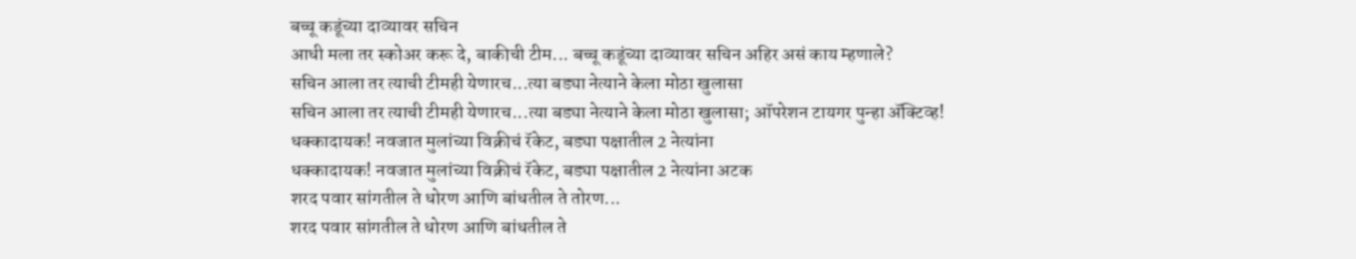बच्चू कडूंच्या दाव्यावर सचिन
आधी मला तर स्कोअर करू दे, बाकीची टीम... बच्चू कडूंच्या दाव्यावर सचिन अहिर असं काय म्हणाले?
सचिन आला तर त्याची टीमही येणारच...त्या बड्या नेत्याने केला मोठा खुलासा
सचिन आला तर त्याची टीमही येणारच...त्या बड्या नेत्याने केला मोठा खुलासा; ऑपरेशन टायगर पुन्हा ॲक्टिव्ह!
धक्कादायक! नवजात मुलांच्या विक्रीचं रॅकेट, बड्या पक्षातील 2 नेत्यांना
धक्कादायक! नवजात मुलांच्या विक्रीचं रॅकेट, बड्या पक्षातील 2 नेत्यांना अटक
शरद पवार सांगतील ते धोरण आणि बांधतील ते तोरण...
शरद पवार सांगतील ते धोरण आणि बांधतील ते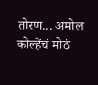तोरण... अमोल कोल्हेंचं मोठं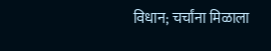विधान; चर्चांना मिळाला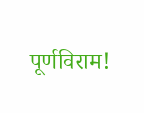पूर्णविराम!